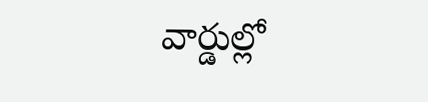వార్డుల్లో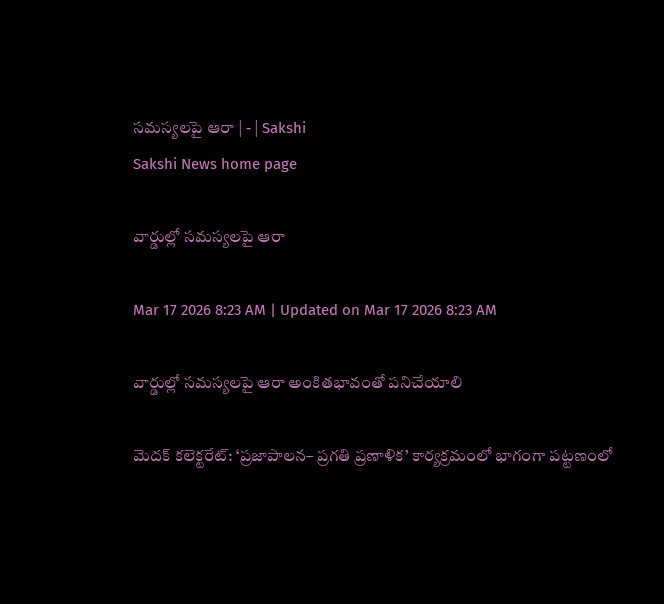సమస్యలపై ఆరా | - | Sakshi
Sakshi News home page

వార్డుల్లో సమస్యలపై ఆరా

Mar 17 2026 8:23 AM | Updated on Mar 17 2026 8:23 AM

వార్డుల్లో సమస్యలపై ఆరా అంకితభావంతో పనిచేయాలి

మెదక్‌ కలెక్టరేట్‌: ‘ప్రజాపాలన– ప్రగతి ప్రణాళిక’ కార్యక్రమంలో భాగంగా పట్టణంలో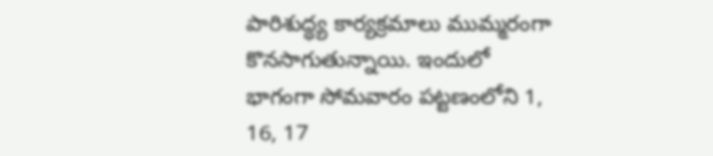పారిశుద్ధ్య కార్యక్రమాలు ముమ్మరంగా కొనసాగుతున్నాయి. ఇందులో భాగంగా సోమవారం పట్టణంలోని 1, 16, 17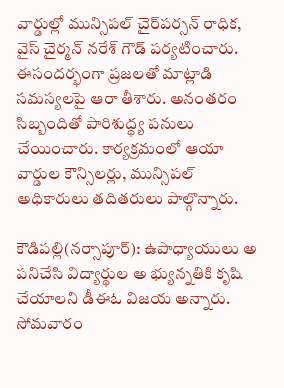వార్డుల్లో మున్సిపల్‌ చైర్‌పర్సన్‌ రాధిక, వైస్‌ చైర్మన్‌ నరేశ్‌ గౌడ్‌ పర్యటించారు. ఈసందర్భంగా ప్రజలతో మాట్లాడి సమస్యలపై ఆరా తీశారు. అనంతరం సిబ్బందితో పారిశుద్ధ్య పనులు చేయించారు. కార్యక్రమంలో ఆయా వార్డుల కౌన్సిలర్లు, మున్సిపల్‌ అధికారులు తదితరులు పాల్గొన్నారు.

కౌడిపల్లి(నర్సాపూర్‌): ఉపాధ్యాయులు అ పనిచేసి విద్యార్థుల అ భ్యున్నతికి కృషి చేయాలని డీఈఓ విజయ అన్నారు. సోమవారం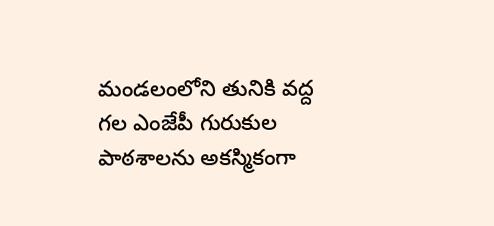మండలంలోని తునికి వద్ద గల ఎంజేపీ గురుకుల పాఠశాలను అకస్మికంగా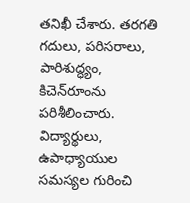తనిఖీ చేశారు. తరగతి గదులు, పరిసరాలు, పారిశుద్ధ్యం, కిచెన్‌రూంను పరిశీలించారు. విద్యార్థులు, ఉపాధ్యాయుల సమస్యల గురించి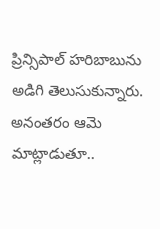ప్రిన్సిపాల్‌ హరిబాబును అడిగి తెలుసుకున్నారు. అనంతరం ఆమె మాట్లాడుతూ..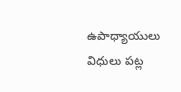ఉపాధ్యాయులు విధులు పట్ల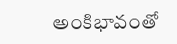అంకిభావంతో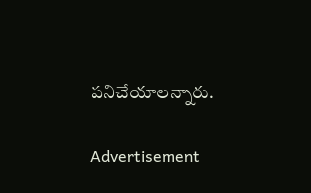పనిచేయాలన్నారు.

Advertisement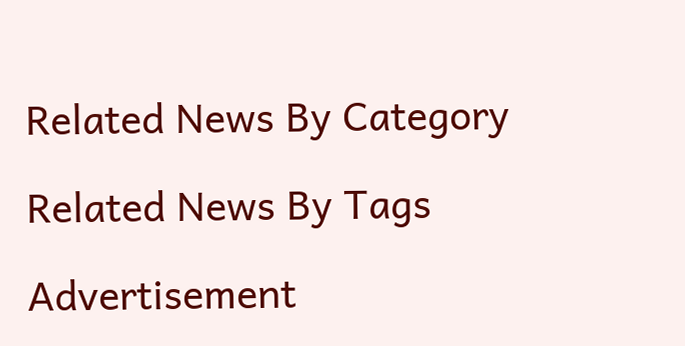Related News By Category

Related News By Tags

Advertisement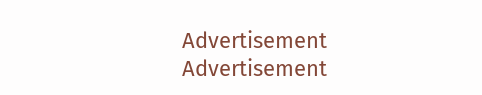Advertisement
Advertisement